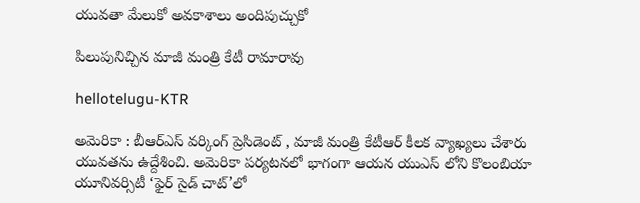యువతా మేలుకో అవకాశాలు అందిపుచ్చుకో

పిలుపునిచ్చిన మాజీ మంత్రి కేటీ రామారావు

hellotelugu-KTR

అమెరికా : బీఆర్ఎస్ వ‌ర్కింగ్ ప్రెసిడెంట్ , మాజీ మంత్రి కేటీఆర్ కీల‌క వ్యాఖ్య‌లు చేశారు యువ‌త‌ను ఉద్దేశించి. అమెరికా ప‌ర్య‌ట‌న‌లో భాగంగా ఆయ‌న యుఎస్ లోని కొలంబియా యూనివర్సిటీ ‘ఫైర్‌ సైడ్‌ చాట్‌’లో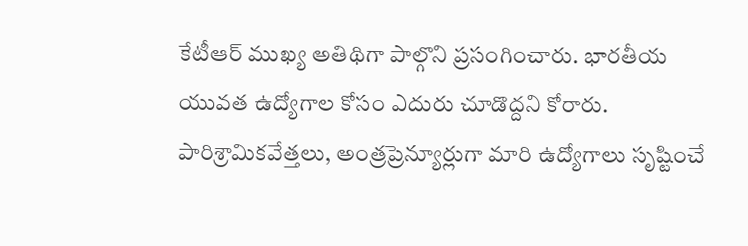కేటీఆర్ ముఖ్య అతిథిగా పాల్గొని ప్ర‌సంగించారు. భారతీయ యువత ఉద్యోగాల కోసం ఎదురు చూడొద్దని కోరారు. పారిశ్రామికవేత్తలు, అంత్రప్రెన్యూర్లుగా మారి ఉద్యోగాలు సృష్టించే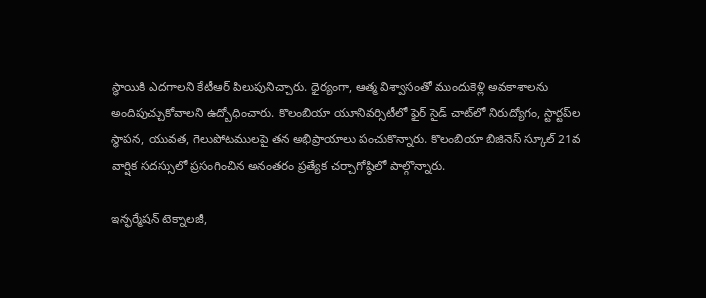స్థాయికి ఎదగాలని కేటీఆర్‌ పిలుపునిచ్చారు. ధైర్యంగా, ఆత్మ విశ్వాసంతో ముందుకెళ్లి అవకాశాలను అందిపుచ్చుకోవాలని ఉద్బోధించారు. కొలంబియా యూనివర్సిటీలో ఫైర్‌ సైడ్‌ చాట్‌లో నిరుద్యోగం, స్టార్టప్‌ల స్థాపన, యువత, గెలుపోటములపై తన అభిప్రాయాలు పంచుకొన్నారు. కొలంబియా బిజినెస్‌ స్కూల్‌ 21వ వార్షిక సదస్సులో ప్రసంగించిన అనంతరం ప్రత్యేక చర్చాగోష్ఠిలో పాల్గొన్నారు.

ఇన్ఫర్మేషన్‌ టెక్నాలజీ,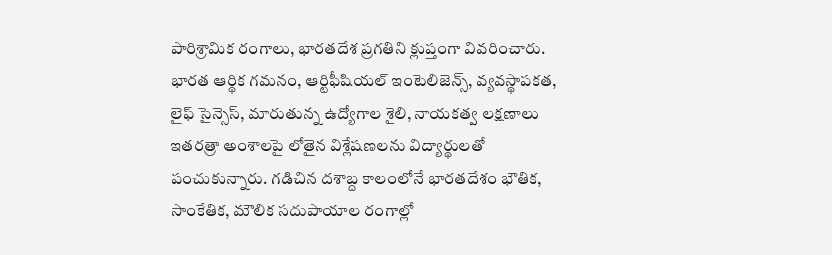పారిశ్రామిక రంగాలు, భారతదేశ ప్రగతిని క్లుప్తంగా వివరించారు. భారత ఆర్థిక గమనం, ఆర్టిఫీషియల్‌ ఇంటెలిజెన్స్‌, వ్యవస్థాపకత, లైఫ్‌ సైన్సెస్‌, మారుతున్న ఉద్యోగాల శైలి, నాయకత్వ లక్షణాలు ఇతరత్రా అంశాలపై లోతైన విశ్లేషణలను విద్యార్థులతో పంచుకున్నారు. గడిచిన దశాబ్ద కాలంలోనే భారతదేశం భౌతిక, సాంకేతిక, మౌలిక సదుపాయాల రంగాల్లో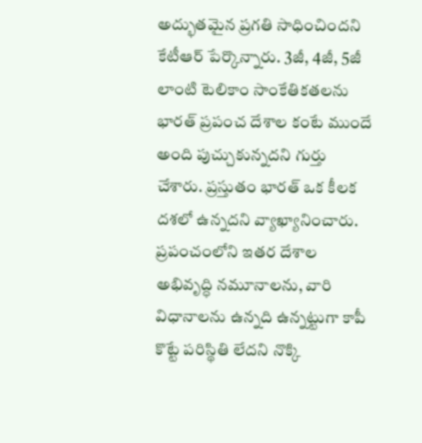అద్భుతమైన ప్రగతి సాధించిందని కేటీఆర్‌ పేర్కొన్నారు. 3జీ, 4జీ, 5జీ లాంటి టెలికాం సాంకేతికతలను భారత్‌ ప్రపంచ దేశాల కంటే ముందే అంది పుచ్చుకున్నదని గుర్తు చేశారు. ప్రస్తుతం భారత్‌ ఒక కీలక దశలో ఉన్నదని వ్యాఖ్యానించారు. ప్రపంచంలోని ఇతర దేశాల అభివృద్ధి నమూనాలను, వారి విధానాలను ఉన్నది ఉన్నట్టుగా కాపీ కొట్టే పరిస్థితి లేదని నొక్కి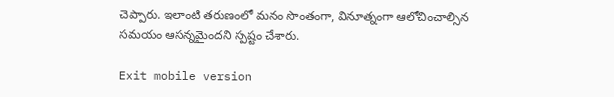చెప్పారు. ఇలాంటి తరుణంలో మనం సొంతంగా, వినూత్నంగా ఆలోచించాల్సిన సమయం ఆసన్నమైందని స్పష్టం చేశారు.

Exit mobile version